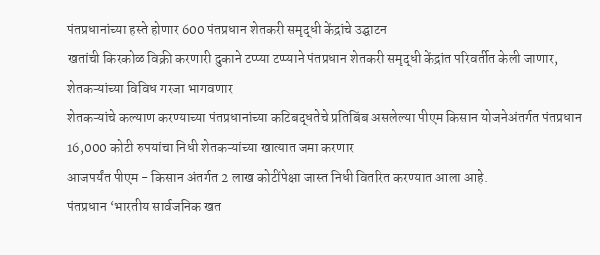पंतप्रधानांच्या हस्ते होणार 600 पंतप्रधान शेतकरी समृद्धी केंद्रांचे उद्घाटन
खतांची किरकोळ विक्री करणारी दुकाने टप्प्या टप्प्याने पंतप्रधान शेतकरी समृद्धी केंद्रांत परिवर्तीत केली जाणार, शेतकऱ्यांच्या विविध गरजा भागवणार
शेतकऱ्यांचे कल्याण करण्याच्या पंतप्रधानांच्या कटिबद्धतेचे प्रतिबिंब असलेल्या पीएम किसान योजनेअंतर्गत पंतप्रधान 16,000 कोटी रुपयांचा निधी शेतकऱ्यांच्या खात्यात जमा करणार
आजपर्यंत पीएम - किसान अंतर्गत 2 लाख कोटींपेक्षा जास्त निधी वितरित करण्यात आला आहे.
पंतप्रधान ‘भारतीय सार्वजनिक खत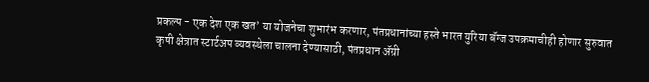प्रकल्प - एक देश एक खत’ या योजनेचा शुभारंभ करणार, पंतप्रधानांच्या हस्ते भारत युरिया बॅग्ज उपक्रमाचीही होणार सुरुवात
कृषी क्षेत्रात स्टार्टअप व्यवस्थेला चालना देण्यासाठी, पंतप्रधान ॲग्री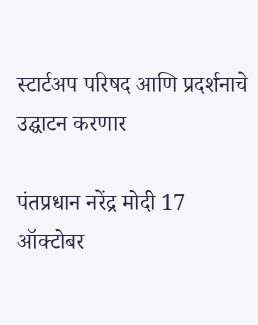स्टार्टअप परिषद आणि प्रदर्शनाचे उद्घाटन करणार

पंतप्रधान नरेंद्र मोदी 17 ऑक्टोबर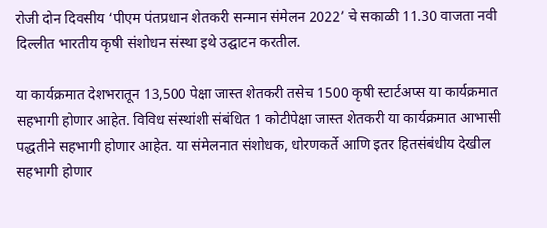रोजी दोन दिवसीय ‘पीएम पंतप्रधान शेतकरी सन्मान संमेलन 2022’ चे सकाळी 11.30 वाजता नवी दिल्लीत भारतीय कृषी संशोधन संस्था इथे उद्घाटन करतील.

या कार्यक्रमात देशभरातून 13,500 पेक्षा जास्त शेतकरी तसेच 1500 कृषी स्टार्टअप्स या कार्यक्रमात सहभागी होणार आहेत. विविध संस्थांशी संबंधित 1 कोटीपेक्षा जास्त शेतकरी या कार्यक्रमात आभासी पद्धतीने सहभागी होणार आहेत. या संमेलनात संशोधक, धोरणकर्ते आणि इतर हितसंबंधीय देखील सहभागी होणार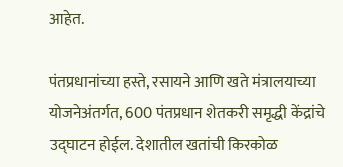आहेत.

पंतप्रधानांच्या हस्ते, रसायने आणि खते मंत्रालयाच्या योजनेअंतर्गत, 600 पंतप्रधान शेतकरी समृद्धी केंद्रांचे उद्घाटन होईल. देशातील खतांची किरकोळ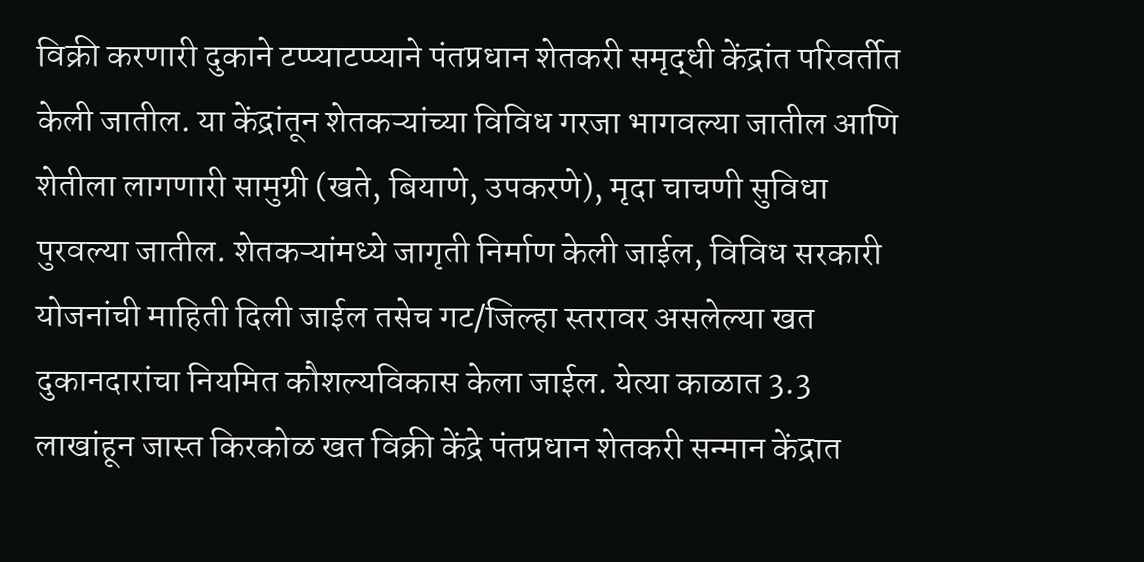विक्री करणारी दुकाने टप्प्याटप्प्याने पंतप्रधान शेतकरी समृद्धी केंद्रांत परिवर्तीत केली जातील. या केंद्रांतून शेतकऱ्यांच्या विविध गरजा भागवल्या जातील आणि शेतीला लागणारी सामुग्री (खते, बियाणे, उपकरणे), मृदा चाचणी सुविधा पुरवल्या जातील. शेतकऱ्यांमध्ये जागृती निर्माण केली जाईल, विविध सरकारी योजनांची माहिती दिली जाईल तसेच गट/जिल्हा स्तरावर असलेल्या खत दुकानदारांचा नियमित कौशल्यविकास केला जाईल. येत्या काळात 3.3 लाखांहून जास्त किरकोळ खत विक्री केंद्रे पंतप्रधान शेतकरी सन्मान केंद्रात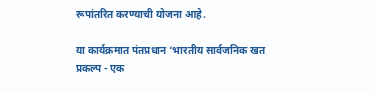रूपांतरित करण्याची योजना आहे.

या कार्यक्रमात पंतप्रधान ‘भारतीय सार्वजनिक खत प्रकल्प - एक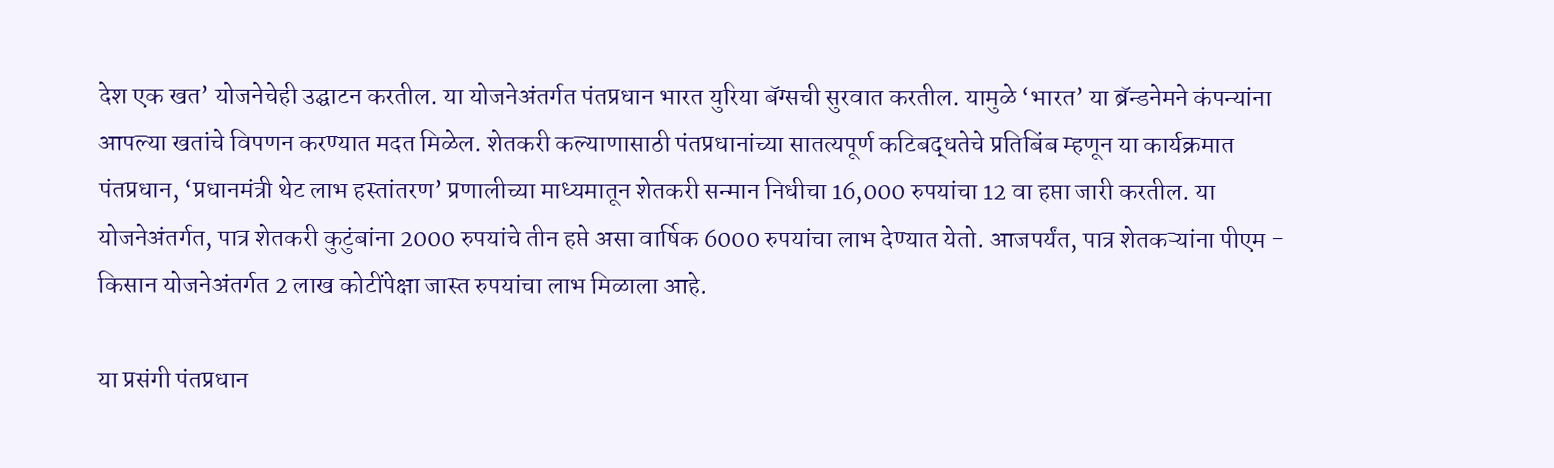देश एक खत’ योजनेचेही उद्घाटन करतील. या योजनेअंतर्गत पंतप्रधान भारत युरिया बॅग्सची सुरवात करतील. यामुळे ‘भारत’ या ब्रॅन्डनेमने कंपन्यांना आपल्या खतांचे विपणन करण्यात मदत मिळेल. शेतकरी कल्याणासाठी पंतप्रधानांच्या सातत्यपूर्ण कटिबद्धतेचे प्रतिबिंब म्हणून या कार्यक्रमात पंतप्रधान, ‘प्रधानमंत्री थेट लाभ हस्तांतरण’ प्रणालीच्या माध्यमातून शेतकरी सन्मान निधीचा 16,000 रुपयांचा 12 वा हप्ता जारी करतील. या योजनेअंतर्गत, पात्र शेतकरी कुटुंबांना 2000 रुपयांचे तीन हप्ते असा वार्षिक 6000 रुपयांचा लाभ देण्यात येतो. आजपर्यंत, पात्र शेतकऱ्यांना पीएम - किसान योजनेअंतर्गत 2 लाख कोटींपेक्षा जास्त रुपयांचा लाभ मिळाला आहे.

या प्रसंगी पंतप्रधान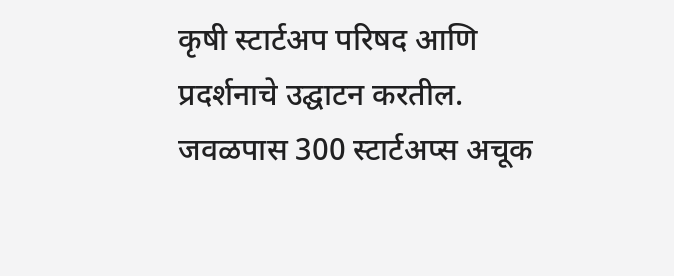कृषी स्टार्टअप परिषद आणि प्रदर्शनाचे उद्घाटन करतील. जवळपास 300 स्टार्टअप्स अचूक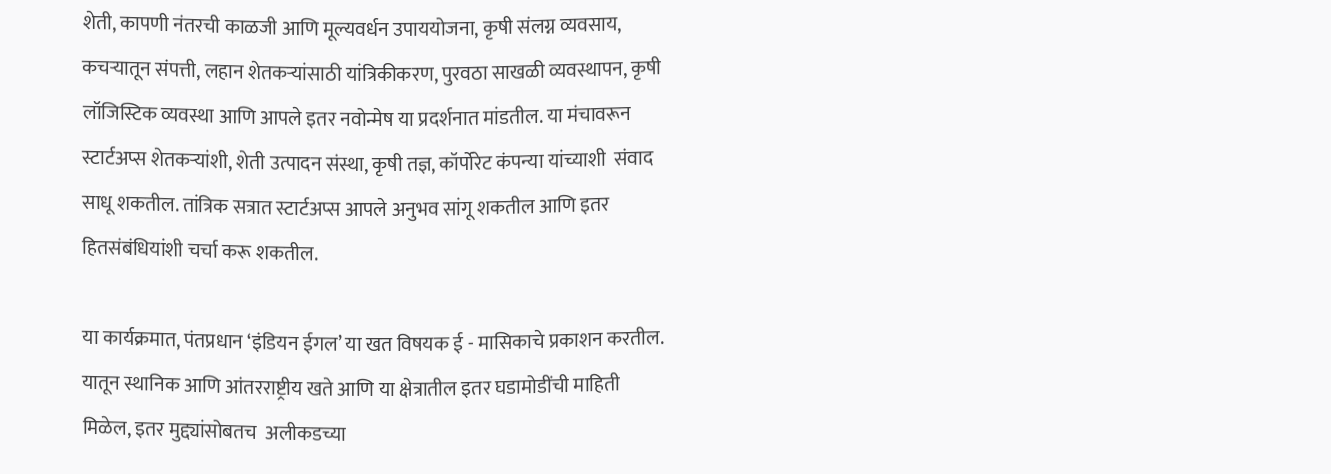शेती, कापणी नंतरची काळजी आणि मूल्यवर्धन उपाययोजना, कृषी संलग्न व्यवसाय, कचऱ्यातून संपत्ती, लहान शेतकऱ्यांसाठी यांत्रिकीकरण, पुरवठा साखळी व्यवस्थापन, कृषी लॉजिस्टिक व्यवस्था आणि आपले इतर नवोन्मेष या प्रदर्शनात मांडतील. या मंचावरून स्टार्टअप्स शेतकऱ्यांशी, शेती उत्पादन संस्था, कृषी तज्ञ, कॉर्पोरेट कंपन्या यांच्याशी  संवाद साधू शकतील. तांत्रिक सत्रात स्टार्टअप्स आपले अनुभव सांगू शकतील आणि इतर हितसंबंधियांशी चर्चा करू शकतील.

या कार्यक्रमात, पंतप्रधान ‘इंडियन ईगल’ या खत विषयक ई - मासिकाचे प्रकाशन करतील. यातून स्थानिक आणि आंतरराष्ट्रीय खते आणि या क्षेत्रातील इतर घडामोडींची माहिती मिळेल, इतर मुद्द्यांसोबतच  अलीकडच्या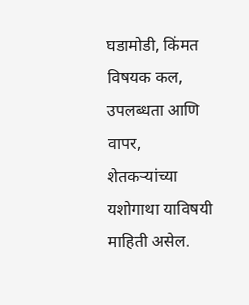घडामोडी, किंमत विषयक कल, उपलब्धता आणि वापर, शेतकऱ्यांच्या यशोगाथा याविषयी माहिती असेल.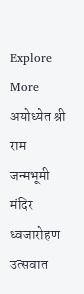Explore More
अयोध्येत श्री राम जन्मभूमी मंदिर ध्वजारोहण उत्सवात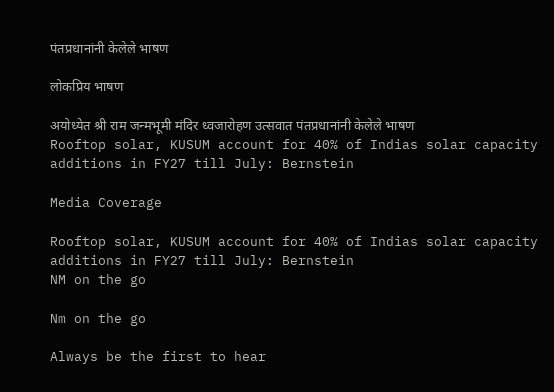पंतप्रधानांनी केलेले भाषण

लोकप्रिय भाषण

अयोध्येत श्री राम जन्मभूमी मंदिर ध्वजारोहण उत्सवात पंतप्रधानांनी केलेले भाषण
Rooftop solar, KUSUM account for 40% of Indias solar capacity additions in FY27 till July: Bernstein

Media Coverage

Rooftop solar, KUSUM account for 40% of Indias solar capacity additions in FY27 till July: Bernstein
NM on the go

Nm on the go

Always be the first to hear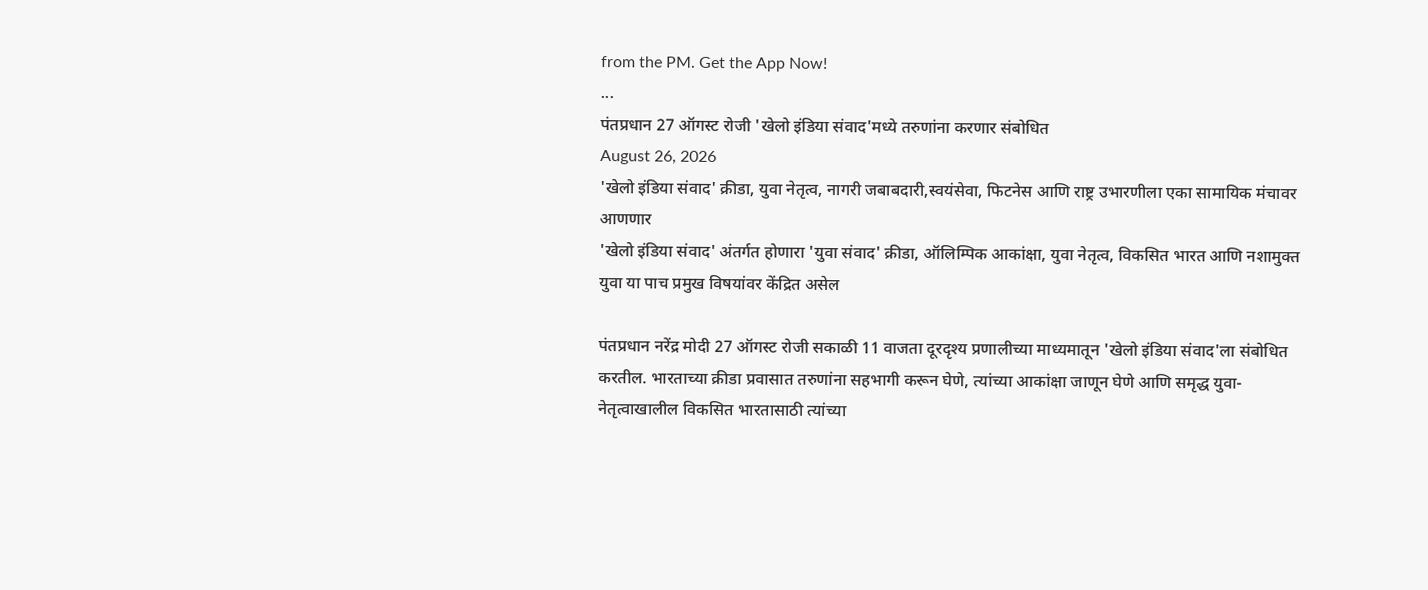from the PM. Get the App Now!
...
पंतप्रधान 27 ऑगस्ट रोजी 'खेलो इंडिया संवाद'मध्ये तरुणांना करणार संबोधित
August 26, 2026
'खेलो इंडिया संवाद' क्रीडा, युवा नेतृत्व, नागरी जबाबदारी,स्वयंसेवा, फिटनेस आणि राष्ट्र उभारणीला एका सामायिक मंचावर आणणार
'खेलो इंडिया संवाद' अंतर्गत होणारा 'युवा संवाद' क्रीडा, ऑलिम्पिक आकांक्षा, युवा नेतृत्व, विकसित भारत आणि नशामुक्त युवा या पाच प्रमुख विषयांवर केंद्रित असेल

पंतप्रधान नरेंद्र मोदी 27 ऑगस्ट रोजी सकाळी 11 वाजता दूरदृश्य प्रणालीच्या माध्यमातून 'खेलो इंडिया संवाद'ला संबोधित करतील. भारताच्या क्रीडा प्रवासात तरुणांना सहभागी करून घेणे, त्यांच्या आकांक्षा जाणून घेणे आणि समृद्ध युवा-नेतृत्वाखालील विकसित भारतासाठी त्यांच्या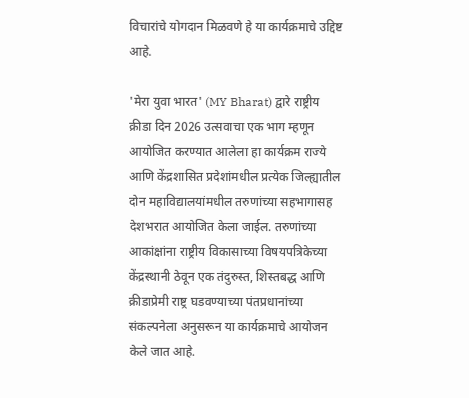विचारांचे योगदान मिळवणे हे या कार्यक्रमाचे उद्दिष्ट आहे.

'मेरा युवा भारत' (MY Bharat) द्वारे राष्ट्रीय क्रीडा दिन 2026 उत्सवाचा एक भाग म्हणून आयोजित करण्यात आलेला हा कार्यक्रम राज्ये आणि केंद्रशासित प्रदेशांमधील प्रत्येक जिल्ह्यातील दोन महाविद्यालयांमधील तरुणांच्या सहभागासह देशभरात आयोजित केला जाईल. तरुणांच्या आकांक्षांना राष्ट्रीय विकासाच्या विषयपत्रिकेच्या केंद्रस्थानी ठेवून एक तंदुरुस्त, शिस्तबद्ध आणि क्रीडाप्रेमी राष्ट्र घडवण्याच्या पंतप्रधानांच्या संकल्पनेला अनुसरून या कार्यक्रमाचे आयोजन केले जात आहे.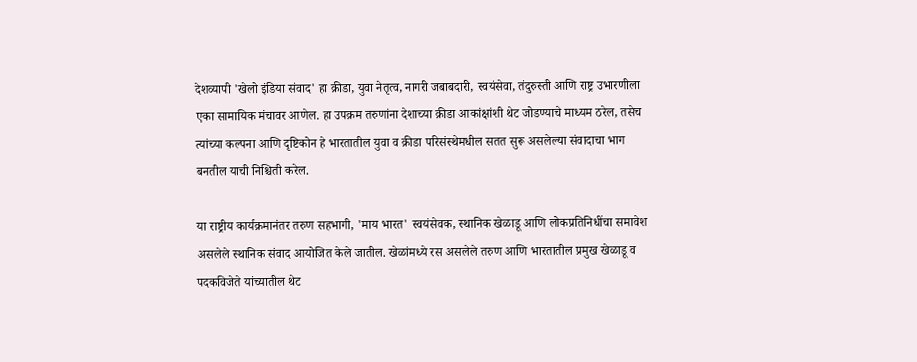देशव्यापी 'खेलो इंडिया संवाद' हा क्रीडा, युवा नेतृत्व, नागरी जबाबदारी, स्वयंसेवा, तंदुरुस्ती आणि राष्ट्र उभारणीला एका सामायिक मंचावर आणेल. हा उपक्रम तरुणांना देशाच्या क्रीडा आकांक्षांशी थेट जोडण्याचे माध्यम ठरेल, तसेच त्यांच्या कल्पना आणि दृष्टिकोन हे भारतातील युवा व क्रीडा परिसंस्थेमधील सतत सुरू असलेल्या संवादाचा भाग बनतील याची निश्चिती करेल.

या राष्ट्रीय कार्यक्रमानंतर तरुण सहभागी, 'माय भारत' स्वयंसेवक, स्थानिक खेळाडू आणि लोकप्रतिनिधींचा समावेश असलेले स्थानिक संवाद आयोजित केले जातील. खेळांमध्ये रस असलेले तरुण आणि भारतातील प्रमुख खेळाडू व पदकविजेते यांच्यातील थेट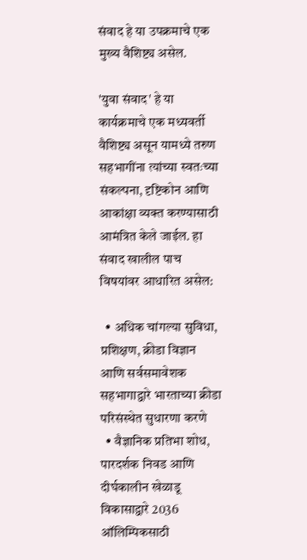संवाद हे या उपक्रमाचे एक मुख्य वैशिष्ट्य असेल.

'युवा संवाद' हे या कार्यक्रमाचे एक मध्यवर्ती वैशिष्ट्य असून यामध्ये तरुण सहभागींना त्यांच्या स्वतःच्या संकल्पना, दृष्टिकोन आणि आकांक्षा व्यक्त करण्यासाठी आमंत्रित केले जाईल. हा संवाद खालील पाच विषयांवर आधारित असेल:

  • अधिक चांगल्या सुविधा, प्रशिक्षण, क्रीडा विज्ञान आणि सर्वसमावेशक सहभागाद्वारे भारताच्या क्रीडा परिसंस्थेत सुधारणा करणे
  • वैज्ञानिक प्रतिभा शोध, पारदर्शक निवड आणि दीर्घकालीन खेळाडू विकासाद्वारे 2036 ऑलिम्पिकसाठी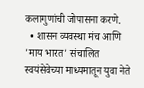कलागुणांची जोपासना करणे.
  • शासन व्यवस्था मंच आणि 'माय भारत' संचालित स्वयंसेवेच्या माध्यमातून युवा नेते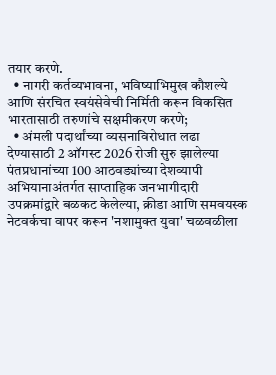तयार करणे.
  • नागरी कर्तव्यभावना, भविष्याभिमुख कौशल्ये आणि संरचित स्वयंसेवेची निर्मिती करून विकसित भारतासाठी तरुणांचे सक्षमीकरण करणे;
  • अंमली पदार्थांच्या व्यसनाविरोधात लढा देण्यासाठी 2 ऑगस्ट 2026 रोजी सुरु झालेल्या पंतप्रधानांच्या 100 आठवड्यांच्या देशव्यापी अभियानाअंतर्गत साप्ताहिक जनभागीदारी उपक्रमांद्वारे बळकट केलेल्या, क्रीडा आणि समवयस्क नेटवर्कचा वापर करून 'नशामुक्त युवा' चळवळीला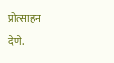प्रोत्साहन देणे.